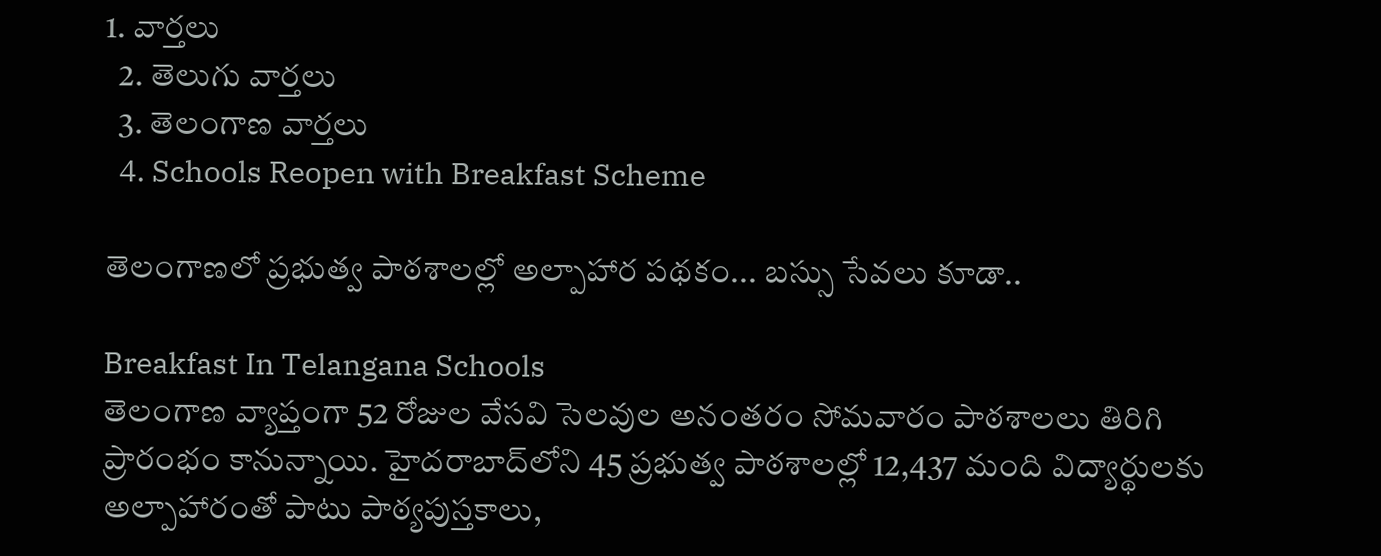1. వార్తలు
  2. తెలుగు వార్తలు
  3. తెలంగాణ వార్తలు
  4. Schools Reopen with Breakfast Scheme

తెలంగాణలో ప్రభుత్వ పాఠశాలల్లో అల్పాహార పథకం... బస్సు సేవలు కూడా..

Breakfast In Telangana Schools
తెలంగాణ వ్యాప్తంగా 52 రోజుల వేసవి సెలవుల అనంతరం సోమవారం పాఠశాలలు తిరిగి ప్రారంభం కానున్నాయి. హైదరాబాద్‌లోని 45 ప్రభుత్వ పాఠశాలల్లో 12,437 మంది విద్యార్థులకు అల్పాహారంతో పాటు పాఠ్యపుస్తకాలు,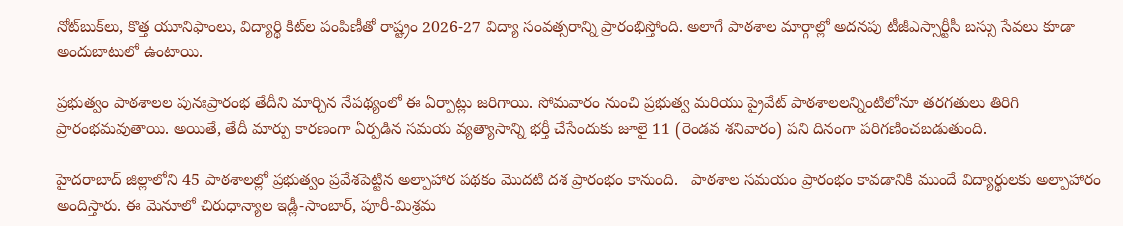నోట్‌బుక్‌లు, కొత్త యూనిఫాంలు, విద్యార్థి కిట్‌ల పంపిణీతో రాష్ట్రం 2026-27 విద్యా సంవత్సరాన్ని ప్రారంభిస్తోంది. అలాగే పాఠశాల మార్గాల్లో అదనపు టీజీఎస్సార్టీసీ బస్సు సేవలు కూడా అందుబాటులో ఉంటాయి.

ప్రభుత్వం పాఠశాలల పునఃప్రారంభ తేదీని మార్చిన నేపథ్యంలో ఈ ఏర్పాట్లు జరిగాయి. సోమవారం నుంచి ప్రభుత్వ మరియు ప్రైవేట్ పాఠశాలలన్నింటిలోనూ తరగతులు తిరిగి ప్రారంభమవుతాయి. అయితే, తేదీ మార్పు కారణంగా ఏర్పడిన సమయ వ్యత్యాసాన్ని భర్తీ చేసేందుకు జూలై 11 (రెండవ శనివారం) పని దినంగా పరిగణించబడుతుంది.

హైదరాబాద్ జిల్లాలోని 45 పాఠశాలల్లో ప్రభుత్వం ప్రవేశపెట్టిన అల్పాహార పథకం మొదటి దశ ప్రారంభం కానుంది.   పాఠశాల సమయం ప్రారంభం కావడానికి ముందే విద్యార్థులకు అల్పాహారం అందిస్తారు. ఈ మెనూలో చిరుధాన్యాల ఇడ్లీ-సాంబార్, పూరీ-మిశ్రమ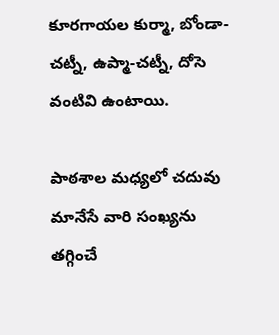కూరగాయల కుర్మా, బోండా-చట్నీ, ఉప్మా-చట్నీ, దోసె వంటివి ఉంటాయి.

పాఠశాల మధ్యలో చదువు మానేసే వారి సంఖ్యను తగ్గించే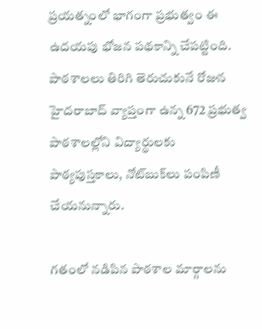ప్రయత్నంలో భాగంగా ప్రభుత్వం ఈ ఉదయపు భోజన పథకాన్ని చేపట్టింది. పాఠశాలలు తిరిగి తెరుచుకునే రోజున హైదరాబాద్ వ్యాప్తంగా ఉన్న 672 ప్రభుత్వ పాఠశాలల్లోని విద్యార్థులకు పాఠ్యపుస్తకాలు, నోట్‌బుక్‌లు పంపిణీ చేయనున్నారు.

గతంలో నడిపిన పాఠశాల మార్గాలను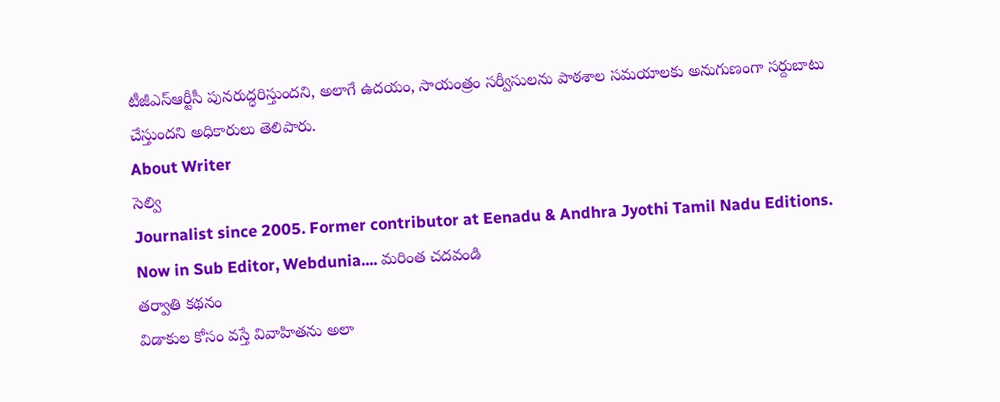టీజీఎస్ఆర్టీసీ పునరుద్ధరిస్తుందని, అలాగే ఉదయం, సాయంత్రం సర్వీసులను పాఠశాల సమయాలకు అనుగుణంగా సర్దుబాటు చేస్తుందని అధికారులు తెలిపారు.
About Writer
సెల్వి
Journalist since 2005. Former contributor at Eenadu & Andhra Jyothi Tamil Nadu Editions. Now in Sub Editor, Webdunia.... మరింత చదవండి
తర్వాతి కథనం
విడాకుల కోసం వస్తే వివాహితను అలా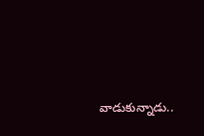వాడుకున్నాడు..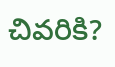చివరికి?